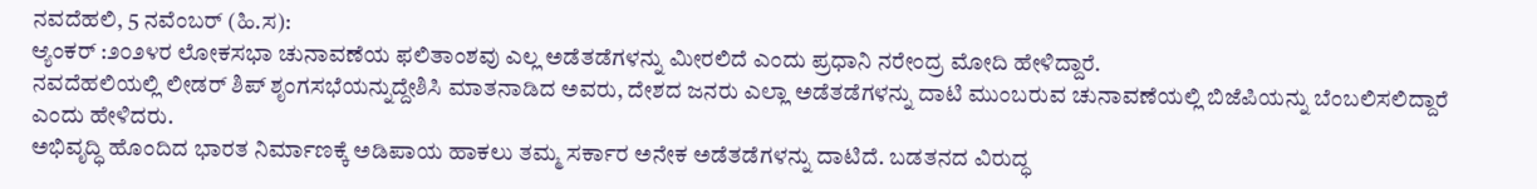ನವದೆಹಲಿ, 5 ನವೆಂಬರ್ (ಹಿ.ಸ):
ಆ್ಯಂಕರ್ :೨೦೨೪ರ ಲೋಕಸಭಾ ಚುನಾವಣೆಯ ಫಲಿತಾಂಶವು ಎಲ್ಲ ಅಡೆತಡೆಗಳನ್ನು ಮೀರಲಿದೆ ಎಂದು ಪ್ರಧಾನಿ ನರೇಂದ್ರ ಮೋದಿ ಹೇಳಿದ್ದಾರೆ.
ನವದೆಹಲಿಯಲ್ಲಿ ಲೀಡರ್ ಶಿಪ್ ಶೃಂಗಸಭೆಯನ್ನುದ್ದೇಶಿಸಿ ಮಾತನಾಡಿದ ಅವರು, ದೇಶದ ಜನರು ಎಲ್ಲಾ ಅಡೆತಡೆಗಳನ್ನು ದಾಟಿ ಮುಂಬರುವ ಚುನಾವಣೆಯಲ್ಲಿ ಬಿಜೆಪಿಯನ್ನು ಬೆಂಬಲಿಸಲಿದ್ದಾರೆ ಎಂದು ಹೇಳಿದರು.
ಅಭಿವೃದ್ಧಿ ಹೊಂದಿದ ಭಾರತ ನಿರ್ಮಾಣಕ್ಕೆ ಅಡಿಪಾಯ ಹಾಕಲು ತಮ್ಮ ಸರ್ಕಾರ ಅನೇಕ ಅಡೆತಡೆಗಳನ್ನು ದಾಟಿದೆ. ಬಡತನದ ವಿರುದ್ಧ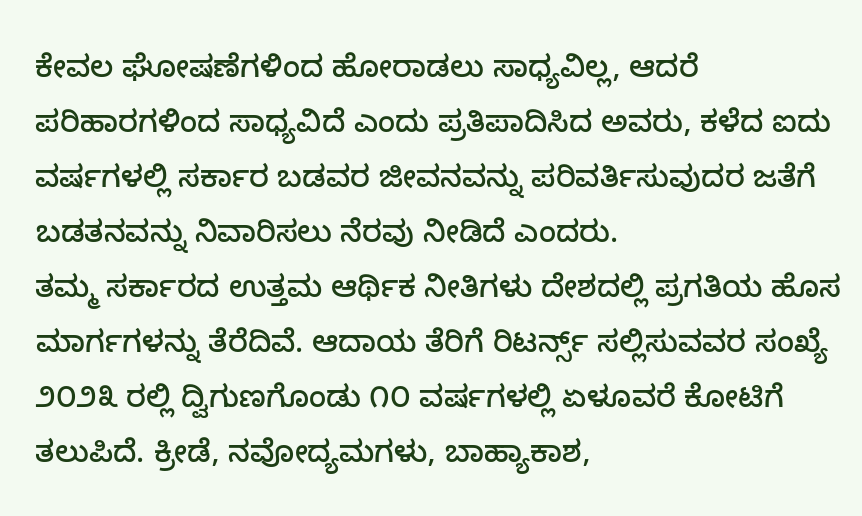ಕೇವಲ ಘೋಷಣೆಗಳಿಂದ ಹೋರಾಡಲು ಸಾಧ್ಯವಿಲ್ಲ, ಆದರೆ ಪರಿಹಾರಗಳಿಂದ ಸಾಧ್ಯವಿದೆ ಎಂದು ಪ್ರತಿಪಾದಿಸಿದ ಅವರು, ಕಳೆದ ಐದು ವರ್ಷಗಳಲ್ಲಿ ಸರ್ಕಾರ ಬಡವರ ಜೀವನವನ್ನು ಪರಿವರ್ತಿಸುವುದರ ಜತೆಗೆ ಬಡತನವನ್ನು ನಿವಾರಿಸಲು ನೆರವು ನೀಡಿದೆ ಎಂದರು.
ತಮ್ಮ ಸರ್ಕಾರದ ಉತ್ತಮ ಆರ್ಥಿಕ ನೀತಿಗಳು ದೇಶದಲ್ಲಿ ಪ್ರಗತಿಯ ಹೊಸ ಮಾರ್ಗಗಳನ್ನು ತೆರೆದಿವೆ. ಆದಾಯ ತೆರಿಗೆ ರಿಟರ್ನ್ಸ್ ಸಲ್ಲಿಸುವವರ ಸಂಖ್ಯೆ ೨೦೨೩ ರಲ್ಲಿ ದ್ವಿಗುಣಗೊಂಡು ೧೦ ವರ್ಷಗಳಲ್ಲಿ ಏಳೂವರೆ ಕೋಟಿಗೆ ತಲುಪಿದೆ. ಕ್ರೀಡೆ, ನವೋದ್ಯಮಗಳು, ಬಾಹ್ಯಾಕಾಶ,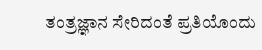ತಂತ್ರಜ್ಞಾನ ಸೇರಿದಂತೆ ಪ್ರತಿಯೊಂದು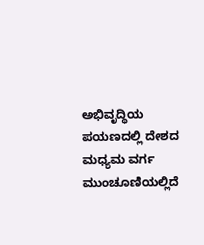ಅಭಿವೃದ್ಧಿಯ ಪಯಣದಲ್ಲಿ ದೇಶದ ಮಧ್ಯಮ ವರ್ಗ ಮುಂಚೂಣಿಯಲ್ಲಿದೆ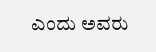ಎಂದು ಅವರು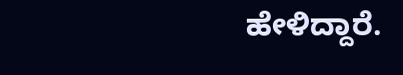ಹೇಳಿದ್ದಾರೆ.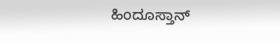ಹಿಂದೂಸ್ತಾನ್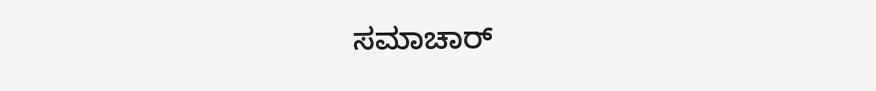ಸಮಾಚಾರ್